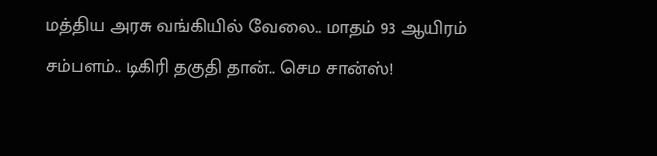மத்திய அரசு வங்கியில் வேலை.. மாதம் 93 ஆயிரம் சம்பளம்.. டிகிரி தகுதி தான்.. செம சான்ஸ்!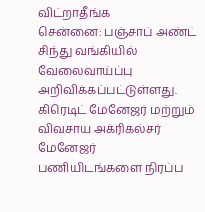விட்றாதீங்க
சென்னை: பஞ்சாப் அண்ட் சிந்து வங்கியில் வேலைவாய்ப்பு அறிவிக்கப்பட்டுள்ளது. கிரெடிட் மேனேஜர் மற்றும் விவசாய அக்ரிகல்சர் மேனேஜர் பணியிடங்களை நிரப்ப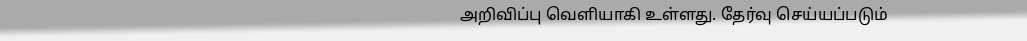அறிவிப்பு வெளியாகி உள்ளது. தேர்வு செய்யப்படும்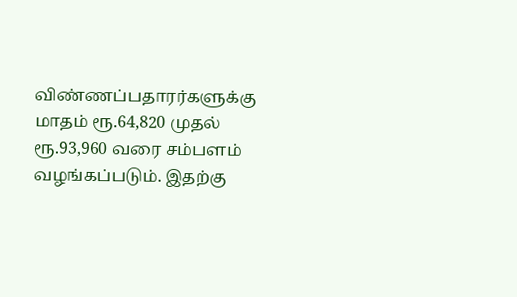விண்ணப்பதாரர்களுக்கு மாதம் ரூ.64,820 முதல் ரூ.93,960 வரை சம்பளம் வழங்கப்படும். இதற்கு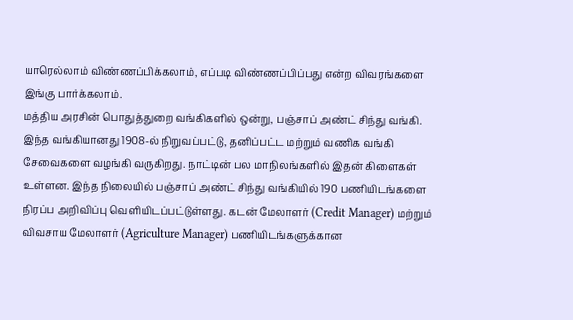யாரெல்லாம் விண்ணப்பிக்கலாம், எப்படி விண்ணப்பிப்பது என்ற விவரங்களை இங்கு பார்க்கலாம்.
மத்திய அரசின் பொதுத்துறை வங்கிகளில் ஒன்று, பஞ்சாப் அண்ட் சிந்து வங்கி. இந்த வங்கியானது 1908-ல் நிறுவப்பட்டு, தனிப்பட்ட மற்றும் வணிக வங்கி சேவைகளை வழங்கி வருகிறது. நாட்டின் பல மாநிலங்களில் இதன் கிளைகள் உள்ளன. இந்த நிலையில் பஞ்சாப் அண்ட் சிந்து வங்கியில் 190 பணியிடங்களை நிரப்ப அறிவிப்பு வெளியிடப்பட்டுள்ளது. கடன் மேலாளர் (Credit Manager) மற்றும் விவசாய மேலாளர் (Agriculture Manager) பணியிடங்களுக்கான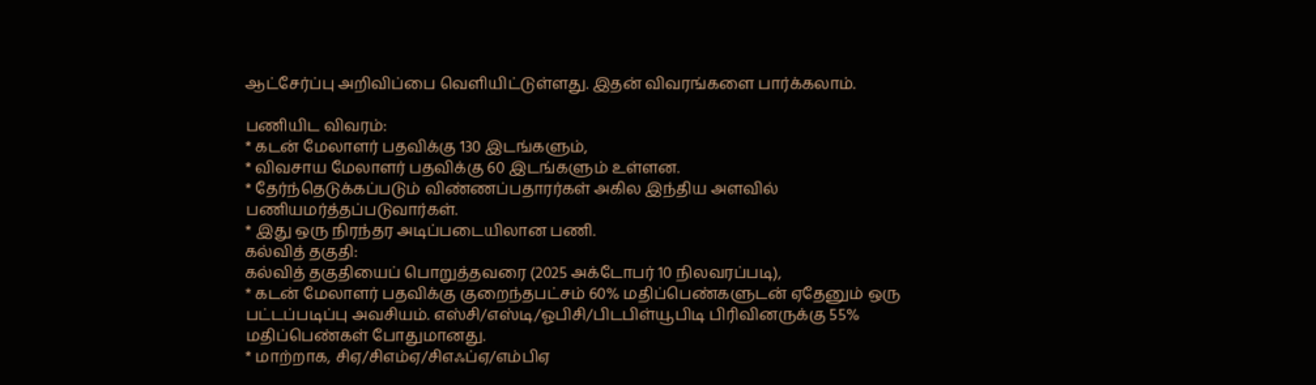ஆட்சேர்ப்பு அறிவிப்பை வெளியிட்டுள்ளது. இதன் விவரங்களை பார்க்கலாம்.

பணியிட விவரம்:
* கடன் மேலாளர் பதவிக்கு 130 இடங்களும்,
* விவசாய மேலாளர் பதவிக்கு 60 இடங்களும் உள்ளன.
* தேர்ந்தெடுக்கப்படும் விண்ணப்பதாரர்கள் அகில இந்திய அளவில் பணியமர்த்தப்படுவார்கள்.
* இது ஒரு நிரந்தர அடிப்படையிலான பணி.
கல்வித் தகுதி:
கல்வித் தகுதியைப் பொறுத்தவரை (2025 அக்டோபர் 10 நிலவரப்படி),
* கடன் மேலாளர் பதவிக்கு குறைந்தபட்சம் 60% மதிப்பெண்களுடன் ஏதேனும் ஒரு பட்டப்படிப்பு அவசியம். எஸ்சி/எஸ்டி/ஓபிசி/பிடபிள்யூபிடி பிரிவினருக்கு 55% மதிப்பெண்கள் போதுமானது.
* மாற்றாக, சிஏ/சிஎம்ஏ/சிஎஃப்ஏ/எம்பிஏ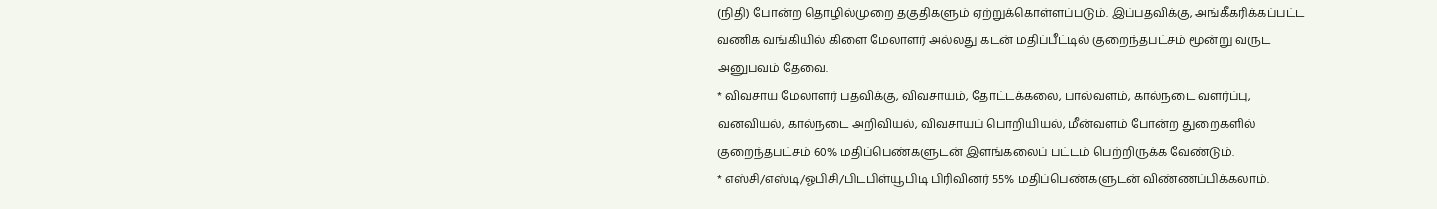(நிதி) போன்ற தொழில்முறை தகுதிகளும் ஏற்றுக்கொள்ளப்படும். இப்பதவிக்கு, அங்கீகரிக்கப்பட்ட வணிக வங்கியில் கிளை மேலாளர் அல்லது கடன் மதிப்பீட்டில் குறைந்தபட்சம் மூன்று வருட அனுபவம் தேவை.
* விவசாய மேலாளர் பதவிக்கு, விவசாயம், தோட்டக்கலை, பால்வளம், கால்நடை வளர்ப்பு, வனவியல், கால்நடை அறிவியல், விவசாயப் பொறியியல், மீன்வளம் போன்ற துறைகளில் குறைந்தபட்சம் 60% மதிப்பெண்களுடன் இளங்கலைப் பட்டம் பெற்றிருக்க வேண்டும்.
* எஸ்சி/எஸ்டி/ஓபிசி/பிடபிள்யூபிடி பிரிவினர் 55% மதிப்பெண்களுடன் விண்ணப்பிக்கலாம்.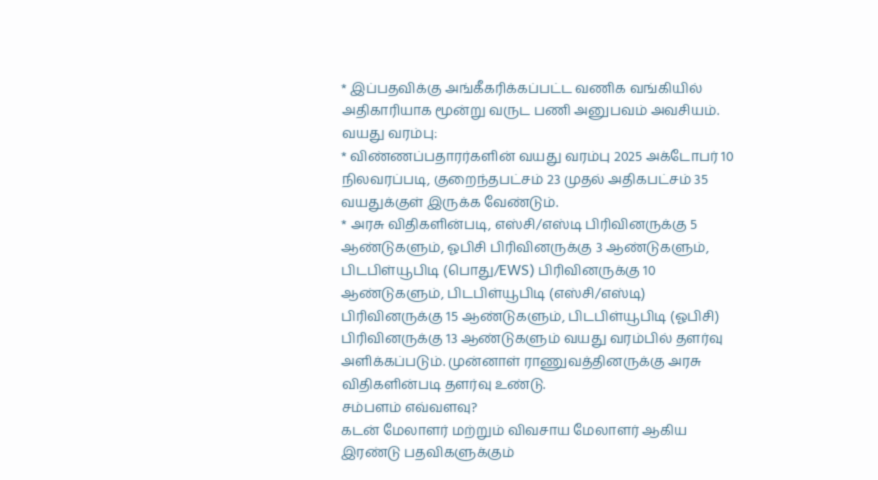* இப்பதவிக்கு அங்கீகரிக்கப்பட்ட வணிக வங்கியில் அதிகாரியாக மூன்று வருட பணி அனுபவம் அவசியம்.
வயது வரம்பு:
* விண்ணப்பதாரர்களின் வயது வரம்பு 2025 அக்டோபர் 10 நிலவரப்படி, குறைந்தபட்சம் 23 முதல் அதிகபட்சம் 35 வயதுக்குள் இருக்க வேண்டும்.
* அரசு விதிகளின்படி, எஸ்சி/எஸ்டி பிரிவினருக்கு 5 ஆண்டுகளும், ஓபிசி பிரிவினருக்கு 3 ஆண்டுகளும், பிடபிள்யூபிடி (பொது/EWS) பிரிவினருக்கு 10 ஆண்டுகளும், பிடபிள்யூபிடி (எஸ்சி/எஸ்டி) பிரிவினருக்கு 15 ஆண்டுகளும், பிடபிள்யூபிடி (ஓபிசி) பிரிவினருக்கு 13 ஆண்டுகளும் வயது வரம்பில் தளர்வு அளிக்கப்படும். முன்னாள் ராணுவத்தினருக்கு அரசு விதிகளின்படி தளர்வு உண்டு.
சம்பளம் எவ்வளவு?
கடன் மேலாளர் மற்றும் விவசாய மேலாளர் ஆகிய இரண்டு பதவிகளுக்கும்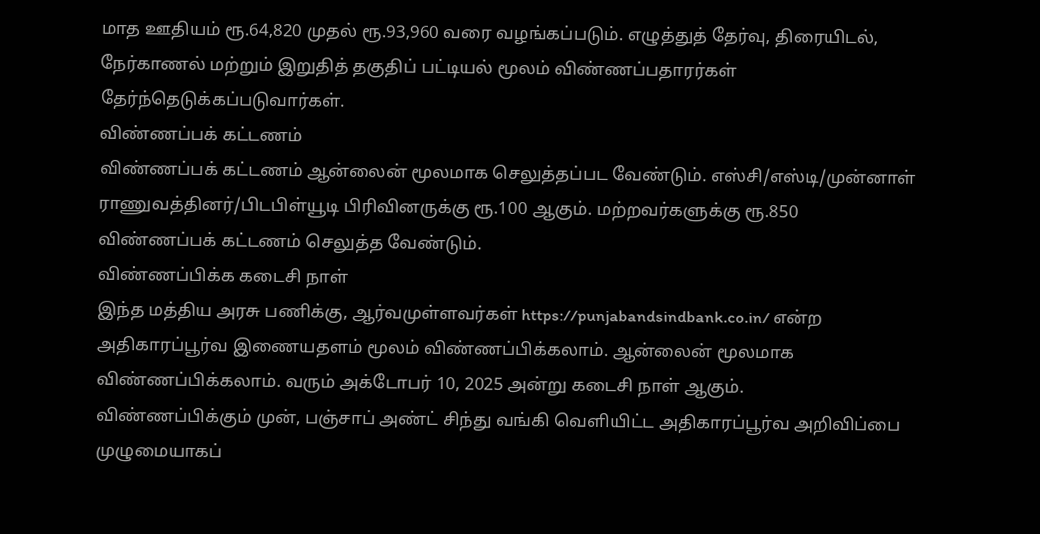மாத ஊதியம் ரூ.64,820 முதல் ரூ.93,960 வரை வழங்கப்படும். எழுத்துத் தேர்வு, திரையிடல், நேர்காணல் மற்றும் இறுதித் தகுதிப் பட்டியல் மூலம் விண்ணப்பதாரர்கள் தேர்ந்தெடுக்கப்படுவார்கள்.
விண்ணப்பக் கட்டணம்
விண்ணப்பக் கட்டணம் ஆன்லைன் மூலமாக செலுத்தப்பட வேண்டும். எஸ்சி/எஸ்டி/முன்னாள் ராணுவத்தினர்/பிடபிள்யூடி பிரிவினருக்கு ரூ.100 ஆகும். மற்றவர்களுக்கு ரூ.850 விண்ணப்பக் கட்டணம் செலுத்த வேண்டும்.
விண்ணப்பிக்க கடைசி நாள்
இந்த மத்திய அரசு பணிக்கு, ஆர்வமுள்ளவர்கள் https://punjabandsindbank.co.in/ என்ற அதிகாரப்பூர்வ இணையதளம் மூலம் விண்ணப்பிக்கலாம். ஆன்லைன் மூலமாக விண்ணப்பிக்கலாம். வரும் அக்டோபர் 10, 2025 அன்று கடைசி நாள் ஆகும்.
விண்ணப்பிக்கும் முன், பஞ்சாப் அண்ட் சிந்து வங்கி வெளியிட்ட அதிகாரப்பூர்வ அறிவிப்பை முழுமையாகப்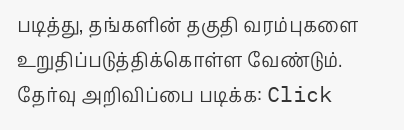படித்து, தங்களின் தகுதி வரம்புகளை உறுதிப்படுத்திக்கொள்ள வேண்டும்.
தேர்வு அறிவிப்பை படிக்க: Click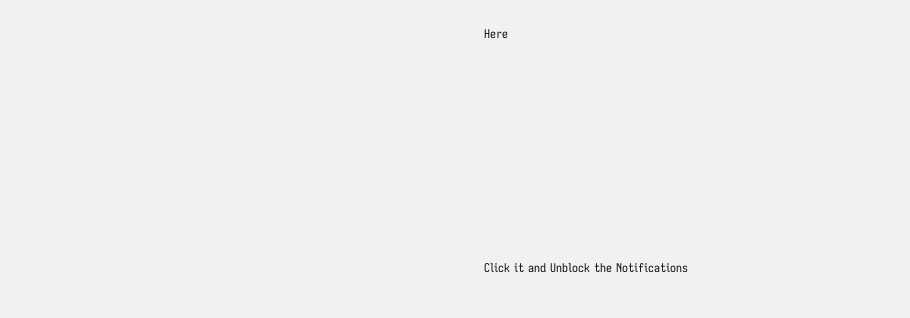Here












Click it and Unblock the Notifications